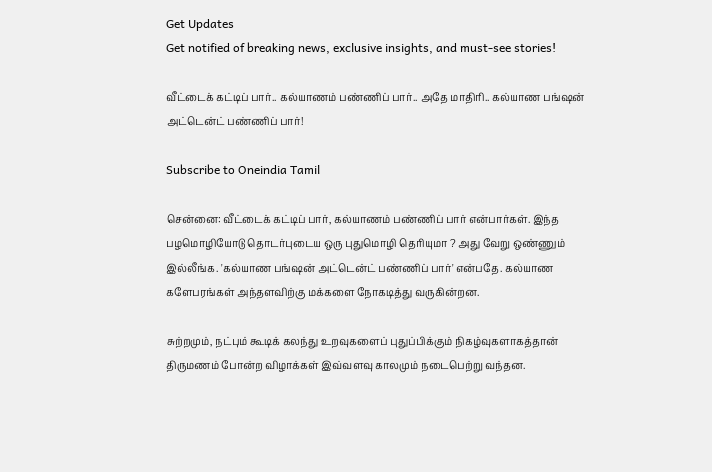Get Updates
Get notified of breaking news, exclusive insights, and must-see stories!

வீட்டைக் கட்டிப் பார்.. கல்யாணம் பண்ணிப் பார்.. அதே மாதிரி.. கல்யாண பங்ஷன் அட்டென்ட் பண்ணிப் பார்!

Subscribe to Oneindia Tamil

சென்னை: வீட்டைக் கட்டிப் பார், கல்யாணம் பண்ணிப் பார் என்பார்கள். இந்த பழமொழியோடு தொடர்புடைய ஒரு புதுமொழி தெரியுமா ? அது வேறு ஒண்ணும் இல்லீங்க. 'கல்யாண பங்ஷன் அட்டென்ட் பண்ணிப் பார்' என்பதே. கல்யாண களேபரங்கள் அந்தளவிற்கு மக்களை நோகடித்து வருகின்றன.

சுற்றமும், நட்பும் கூடிக் கலந்து உறவுகளைப் புதுப்பிக்கும் நிகழ்வுகளாகத்தான் திருமணம் போன்ற விழாக்கள் இவ்வளவு காலமும் நடைபெற்று வந்தன.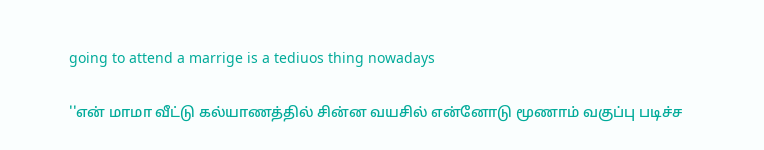going to attend a marrige is a tediuos thing nowadays

''என் மாமா வீட்டு கல்யாணத்தில் சின்ன வயசில் என்னோடு மூணாம் வகுப்பு படிச்ச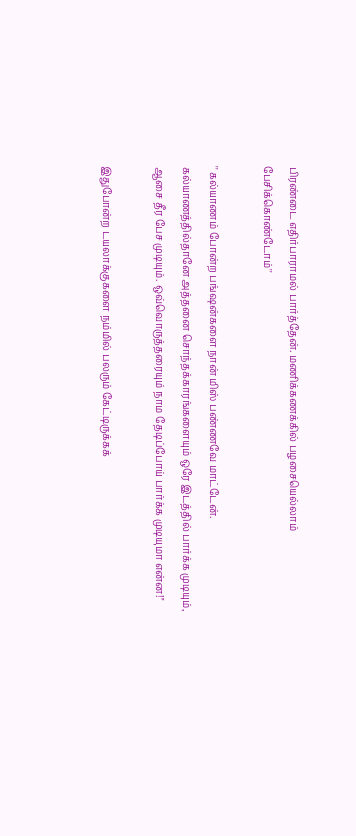பிரண்டை எதிர்பாராமல் பார்த்தேன். மணிக்கணக்கில் பழசையெல்லாம் பேசிக்கொண்டோம்''

'' கல்யாணம் போன்ற பங்ஷன்களை நான் மிஸ் பண்ணவே மாட்டேன். கல்யாணத்தில்தானே அத்தனை சொந்தக்காரங்களையும் ஒரே இடத்தில் பார்க்க முடியும், ஆசை தீர பேச முடியும். ஒவ்வொருத்தரையும் நாம தேடிப்போய் பார்க்க முடியுமா என்ன!''

இதுபோன்ற டயலாக்குகளை நம்மில் பலரும் கேட்டிருக்கக்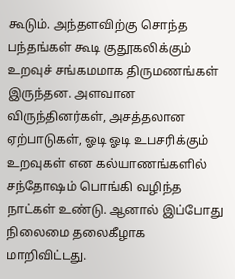கூடும். அந்தளவிற்கு சொந்த பந்தங்கள் கூடி குதூகலிக்கும் உறவுச் சங்கமமாக திருமணங்கள் இருந்தன. அளவான விருந்தினர்கள், அசத்தலான ஏற்பாடுகள், ஓடி ஓடி உபசரிக்கும் உறவுகள் என கல்யாணங்களில் சந்தோஷம் பொங்கி வழிந்த நாட்கள் உண்டு. ஆனால் இப்போது நிலைமை தலைகீழாக மாறிவிட்டது.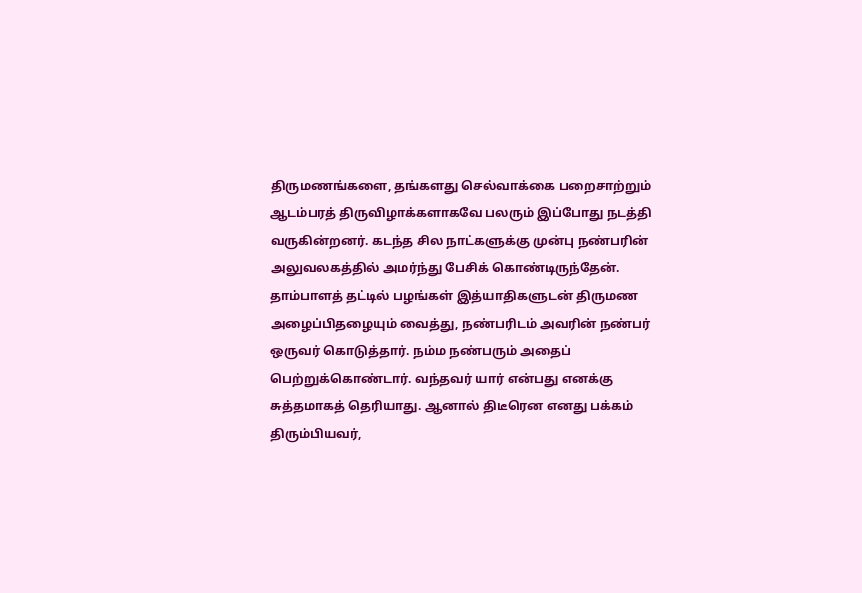திருமணங்களை, தங்களது செல்வாக்கை பறைசாற்றும் ஆடம்பரத் திருவிழாக்களாகவே பலரும் இப்போது நடத்தி வருகின்றனர். கடந்த சில நாட்களுக்கு முன்பு நண்பரின் அலுவலகத்தில் அமர்ந்து பேசிக் கொண்டிருந்தேன். தாம்பாளத் தட்டில் பழங்கள் இத்யாதிகளுடன் திருமண அழைப்பிதழையும் வைத்து, நண்பரிடம் அவரின் நண்பர் ஒருவர் கொடுத்தார். நம்ம நண்பரும் அதைப் பெற்றுக்கொண்டார். வந்தவர் யார் என்பது எனக்கு சுத்தமாகத் தெரியாது. ஆனால் திடீரென எனது பக்கம் திரும்பியவர்,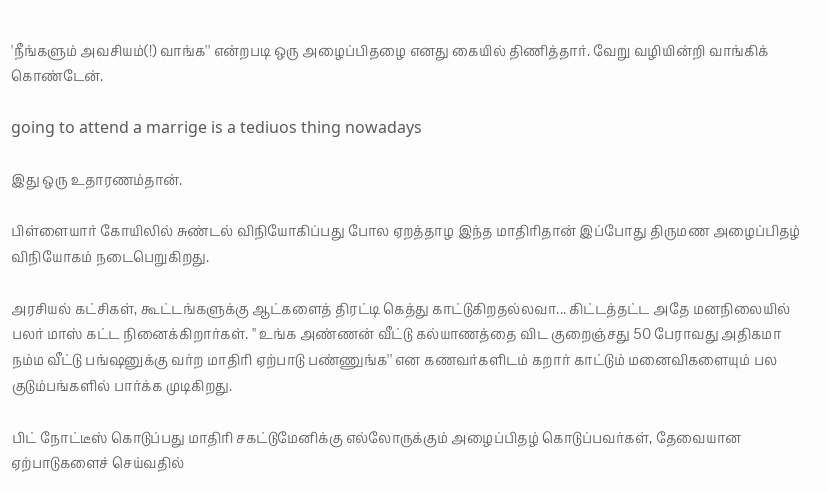'நீங்களும் அவசியம்(!) வாங்க'' என்றபடி ஒரு அழைப்பிதழை எனது கையில் திணித்தார். வேறு வழியின்றி வாங்கிக் கொண்டேன்.

going to attend a marrige is a tediuos thing nowadays

இது ஒரு உதாரணம்தான்.

பிள்ளையார் கோயிலில் சுண்டல் விநியோகிப்பது போல ஏறத்தாழ இந்த மாதிரிதான் இப்போது திருமண அழைப்பிதழ் விநியோகம் நடைபெறுகிறது.

அரசியல் கட்சிகள், கூட்டங்களுக்கு ஆட்களைத் திரட்டி கெத்து காட்டுகிறதல்லவா... கிட்டத்தட்ட அதே மனநிலையில் பலர் மாஸ் கட்ட நினைக்கிறார்கள். '' உங்க அண்ணன் வீட்டு கல்யாணத்தை விட குறைஞ்சது 50 பேராவது அதிகமா நம்ம வீட்டு பங்ஷனுக்கு வர்ற மாதிரி ஏற்பாடு பண்ணுங்க'' என கணவர்களிடம் கறார் காட்டும் மனைவிகளையும் பல குடும்பங்களில் பார்க்க முடிகிறது.

பிட் நோட்டீஸ் கொடுப்பது மாதிரி சகட்டுமேனிக்கு எல்லோருக்கும் அழைப்பிதழ் கொடுப்பவர்கள், தேவையான ஏற்பாடுகளைச் செய்வதில்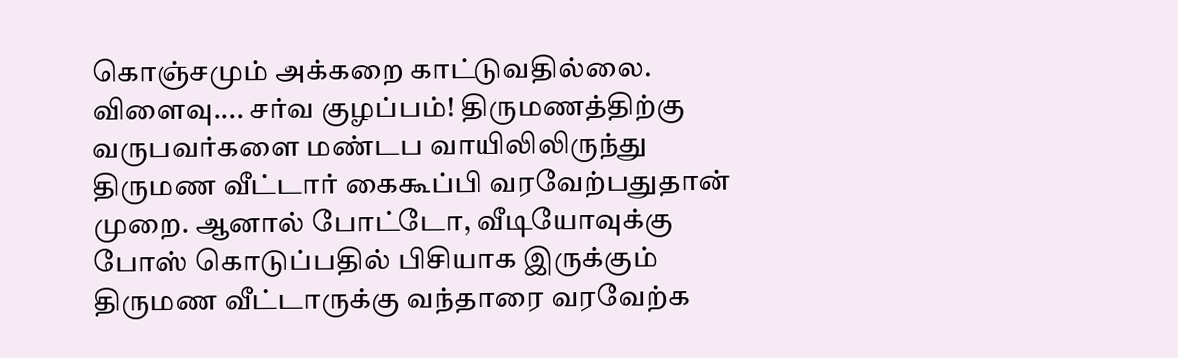கொஞ்சமும் அக்கறை காட்டுவதில்லை. விளைவு.... சர்வ குழப்பம்! திருமணத்திற்கு வருபவர்களை மண்டப வாயிலிலிருந்து திருமண வீட்டார் கைகூப்பி வரவேற்பதுதான் முறை. ஆனால் போட்டோ, வீடியோவுக்கு போஸ் கொடுப்பதில் பிசியாக இருக்கும் திருமண வீட்டாருக்கு வந்தாரை வரவேற்க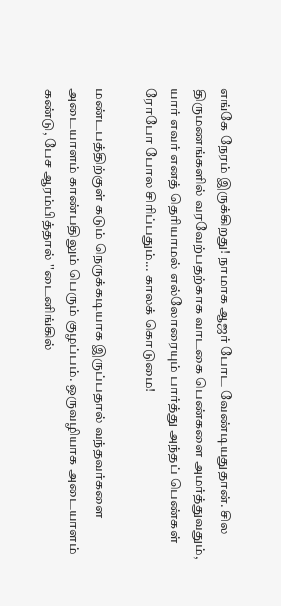எங்கே நேரம் இருக்கிறது! நாமாக ஆஜர் போட வேண்டியதுதான். சில திருமணங்களில் வரவேற்பதற்காக வாடகை பெண்களை அமர்த்துவதும், யார் எவர் எனத் தெரியாமல் எல்லோரையும் பார்த்து அந்தப் பெண்கள் ரோபோ போல சிரிப்பதும்... காலக் கொடுமை!

மண்டபத்திற்குள் கடும் நெருக்கடியாக இருப்பதால் வந்தவர்களை அடையாளம் காண்பதிலும் பெரும் குழப்பம். ஒருவழியாக அடையாளம் கண்டு, பேச ஆரம்பித்தால் ''டைனிங்கில்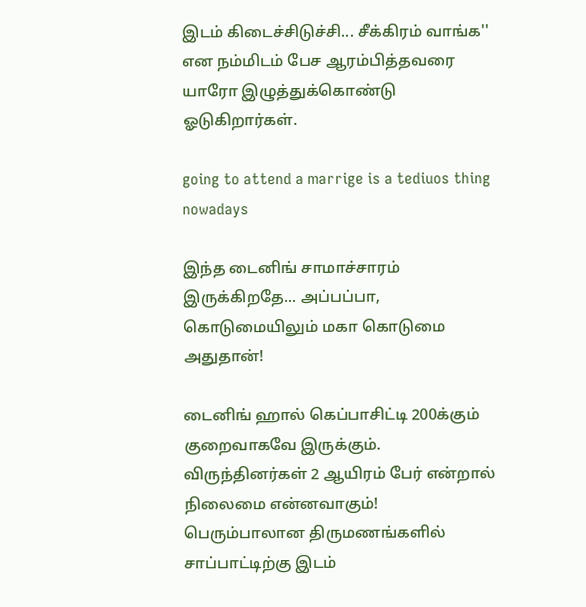இடம் கிடைச்சிடுச்சி... சீக்கிரம் வாங்க'' என நம்மிடம் பேச ஆரம்பித்தவரை யாரோ இழுத்துக்கொண்டு ஓடுகிறார்கள்.

going to attend a marrige is a tediuos thing nowadays

இந்த டைனிங் சாமாச்சாரம் இருக்கிறதே... அப்பப்பா, கொடுமையிலும் மகா கொடுமை அதுதான்!

டைனிங் ஹால் கெப்பாசிட்டி 200க்கும் குறைவாகவே இருக்கும். விருந்தினர்கள் 2 ஆயிரம் பேர் என்றால் நிலைமை என்னவாகும்! பெரும்பாலான திருமணங்களில் சாப்பாட்டிற்கு இடம்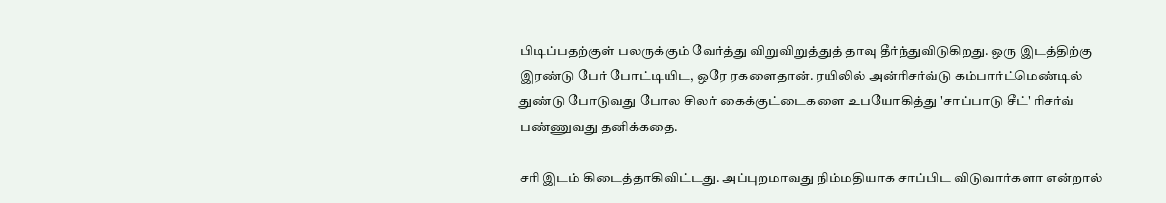பிடிப்பதற்குள் பலருக்கும் வேர்த்து விறுவிறுத்துத் தாவு தீர்ந்துவிடுகிறது. ஒரு இடத்திற்கு இரண்டு பேர் போட்டியிட, ஒரே ரகளைதான். ரயிலில் அன்ரிசர்வ்டு கம்பார்ட்மெண்டில் துண்டு போடுவது போல சிலர் கைக்குட்டைகளை உபயோகித்து 'சாப்பாடு சீட்' ரிசர்வ் பண்ணுவது தனிக்கதை.

சரி இடம் கிடைத்தாகிவிட்டது. அப்புறமாவது நிம்மதியாக சாப்பிட விடுவார்களா என்றால்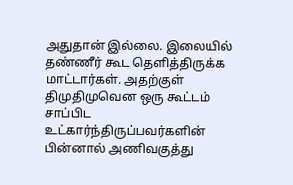அதுதான் இல்லை. இலையில் தண்ணீர் கூட தெளித்திருக்க மாட்டார்கள். அதற்குள் திமுதிமுவென ஒரு கூட்டம் சாப்பிட உட்கார்ந்திருப்பவர்களின் பின்னால் அணிவகுத்து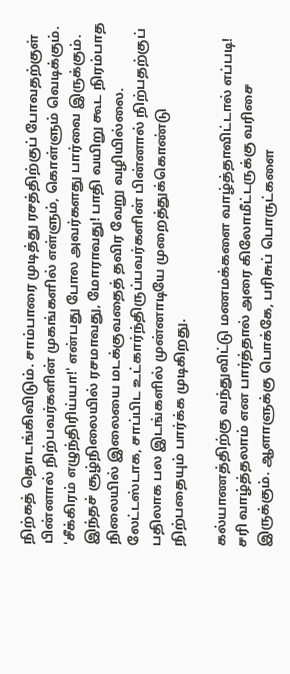நிற்கத் தொடங்கிவிடும். சாம்பாரை முடித்து ரசத்திற்குப் போவதற்குள் பின்னால் நிற்பவர்களின் முகங்களில் எள்ளும், கொள்ளும் வெடிக்கும். 'சீக்கிரம் எழுந்திரிய்யா!' என்பது போல அவர்களது பார்வை இருக்கும். இந்தச் சூழ்நிலையில் ரசமாவது, மோராவது! பாதி வயிறு கூட நிரம்பாத நிலையில் இலையை மடக்குவதைத் தவிர வேறு வழியில்லை. லேட்டஸ்டாக, சாப்பிட உட்கார்ந்திருப்பவர்களின் பின்னால் நிற்பதற்குப் பதிலாக பல இடங்களில் முன்னாடியே முறைத்துக்கொண்டு நிற்பதையும் பார்க்க முடிகிறது.

கல்யாணத்திற்கு வந்துவிட்டு மணமக்களை வாழ்த்தாவிட்டால் எப்படி! சரி வாழ்த்தலாம் என பார்த்தால் அரை கிலோமீட்டருக்கு வரிசை இருக்கும். ஆளாளுக்கு பொக்கே, பரிசுப் பொருட்களை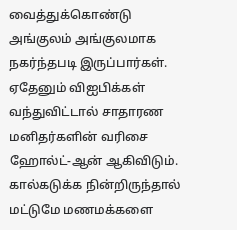வைத்துக்கொண்டு அங்குலம் அங்குலமாக நகர்ந்தபடி இருப்பார்கள். ஏதேனும் விஐபிக்கள் வந்துவிட்டால் சாதாரண மனிதர்களின் வரிசை ஹோல்ட்-ஆன் ஆகிவிடும். கால்கடுக்க நின்றிருந்தால் மட்டுமே மணமக்களை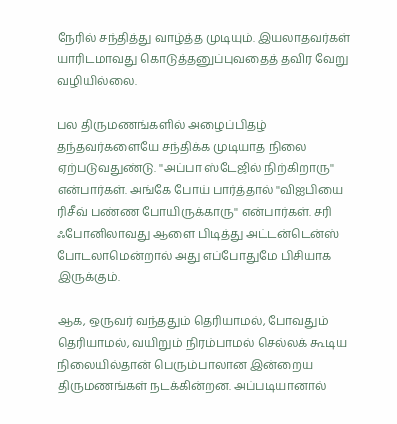நேரில் சந்தித்து வாழ்த்த முடியும். இயலாதவர்கள் யாரிடமாவது கொடுத்தனுப்புவதைத் தவிர வேறு வழியில்லை.

பல திருமணங்களில் அழைப்பிதழ் தந்தவர்களையே சந்திக்க முடியாத நிலை ஏற்படுவதுண்டு. ''அப்பா ஸ்டேஜில் நிற்கிறாரு'' என்பார்கள். அங்கே போய் பார்த்தால் ''விஐபியை ரிசீவ் பண்ண போயிருக்காரு'' என்பார்கள். சரி ஃபோனிலாவது ஆளை பிடித்து அட்டன்டென்ஸ் போடலாமென்றால் அது எப்போதுமே பிசியாக இருக்கும்.

ஆக, ஒருவர் வந்ததும் தெரியாமல், போவதும் தெரியாமல், வயிறும் நிரம்பாமல் செல்லக் கூடிய நிலையில்தான் பெரும்பாலான இன்றைய திருமணங்கள் நடக்கின்றன. அப்படியானால்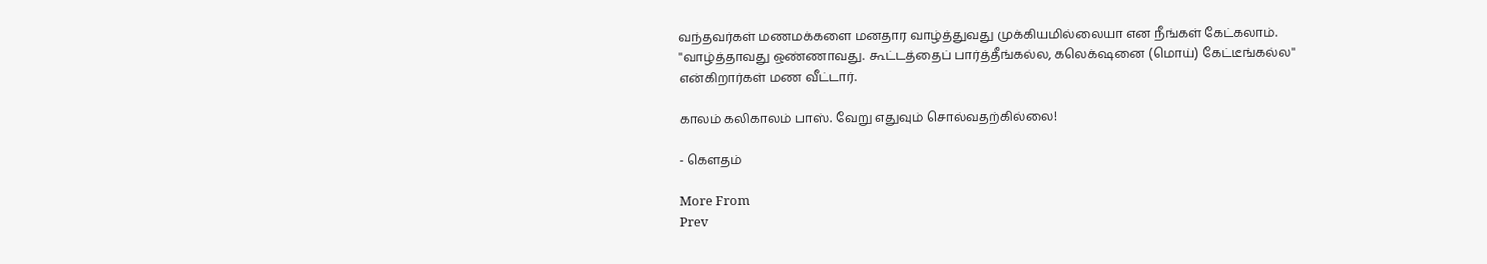வந்தவர்கள் மணமக்களை மனதார வாழ்த்துவது முக்கியமில்லையா என நீங்கள் கேட்கலாம். ''வாழ்த்தாவது ஒண்ணாவது. கூட்டத்தைப் பார்த்தீங்கல்ல, கலெக்‌ஷனை (மொய்) கேட்டீங்கல்ல'' என்கிறார்கள் மண வீட்டார்.

காலம் கலிகாலம் பாஸ். வேறு எதுவும் சொல்வதற்கில்லை!

- கௌதம்

More From
Prev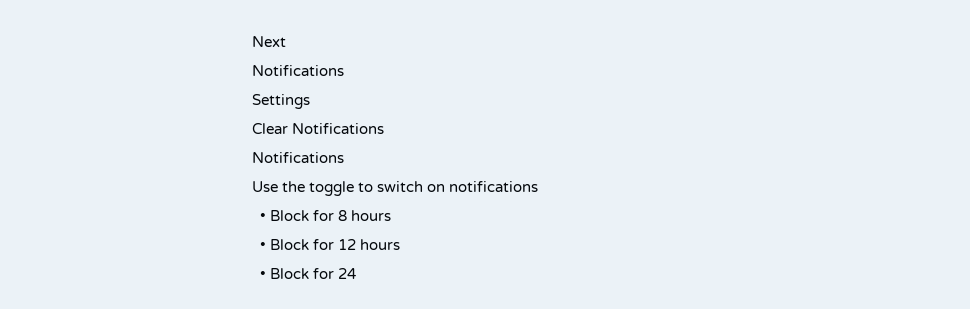Next
Notifications
Settings
Clear Notifications
Notifications
Use the toggle to switch on notifications
  • Block for 8 hours
  • Block for 12 hours
  • Block for 24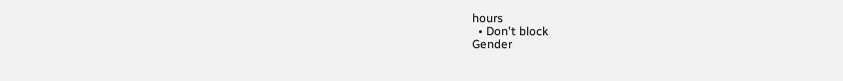hours
  • Don't block
Gender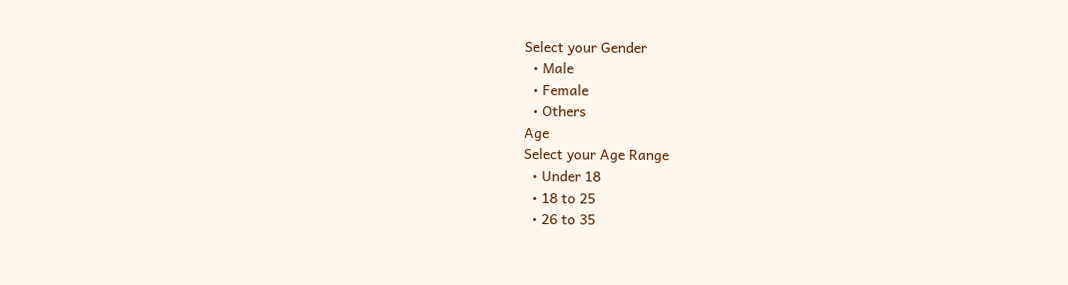Select your Gender
  • Male
  • Female
  • Others
Age
Select your Age Range
  • Under 18
  • 18 to 25
  • 26 to 35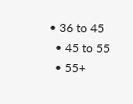• 36 to 45
  • 45 to 55
  • 55+